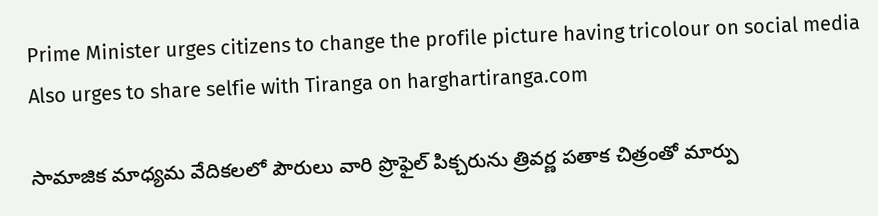Prime Minister urges citizens to change the profile picture having tricolour on social media
Also urges to share selfie with Tiranga on harghartiranga.com

సామాజిక మాధ్యమ వేదికలలో పౌరులు వారి ప్రొఫైల్ పిక్చరును త్రివర్ణ పతాక చిత్రంతో మార్పు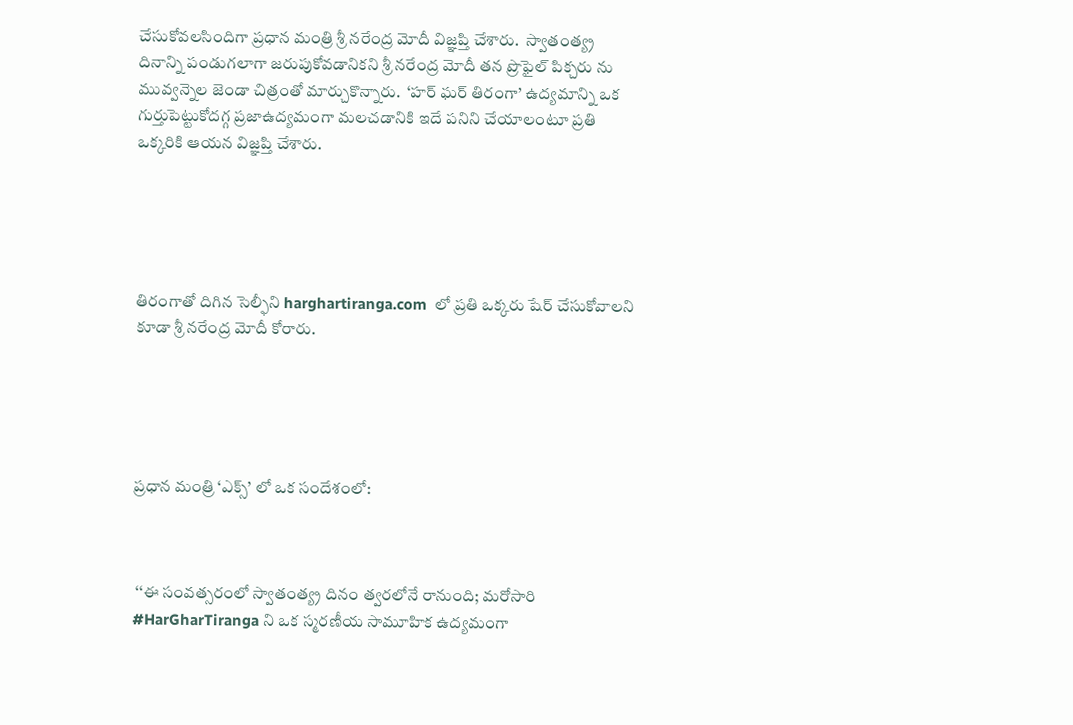చేసుకోవలసిందిగా ప్రధాన మంత్రి శ్రీ నరేంద్ర మోదీ విజ్ఞప్తి చేశారు.  స్వాతంత్య్ర దినాన్ని పండుగలాగా జరుపుకోవడానికని శ్రీ నరేంద్ర మోదీ తన ప్రొఫైల్ పిక్చరు ను మువ్వన్నెల జెండా చిత్రంతో మార్చుకొన్నారు.  ‘హర్ ఘర్ తిరంగా’ ఉద్యమాన్ని ఒక గుర్తుపెట్టుకోదగ్గ ప్రజాఉద్యమంగా మలచడానికి ఇదే పనిని చేయాలంటూ ప్రతి ఒక్కరికి ఆయన విజ్ఞప్తి చేశారు.





తిరంగాతో దిగిన సెల్ఫీని harghartiranga.com  లో ప్రతి ఒక్కరు షేర్ చేసుకోవాలని కూడా శ్రీ నరేంద్ర మోదీ కోరారు.





ప్రధాన మంత్రి ‘ఎక్స్’ లో ఒక సందేశంలో:



 ‘‘ఈ సంవత్సరంలో స్వాతంత్య్ర దినం త్వరలోనే రానుంది; మరోసారి    #HarGharTiranga ని ఒక స్మరణీయ సామూహిక ఉద్యమంగా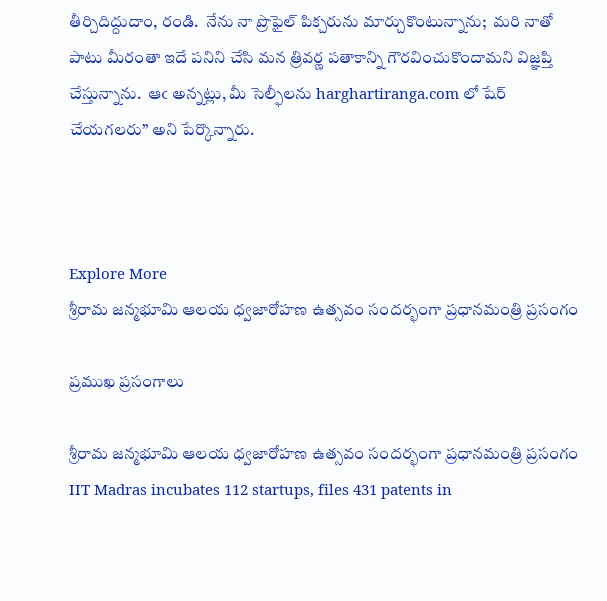తీర్చిదిద్దుదాం, రండి.  నేను నా ప్రొఫైల్ పిక్చరును మార్చుకొంటున్నాను;  మరి నాతో పాటు మీరంతా ఇదే పనిని చేసి మన త్రివర్ణ పతాకాన్ని గౌరవించుకొందామని విజ్ఞప్తి చేస్తున్నాను.  ఆఁ అన్నట్లు, మీ సెల్ఫీలను harghartiranga.com లో షేర్ చేయగలరు’’ అని పేర్కొన్నారు.



Explore More
శ్రీరామ జన్మభూమి ఆలయ ధ్వజారోహణ ఉత్సవం సందర్భంగా ప్రధానమంత్రి ప్రసంగం

ప్రముఖ ప్రసంగాలు

శ్రీరామ జన్మభూమి ఆలయ ధ్వజారోహణ ఉత్సవం సందర్భంగా ప్రధానమంత్రి ప్రసంగం
IIT Madras incubates 112 startups, files 431 patents in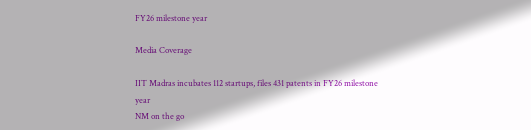FY26 milestone year

Media Coverage

IIT Madras incubates 112 startups, files 431 patents in FY26 milestone year
NM on the go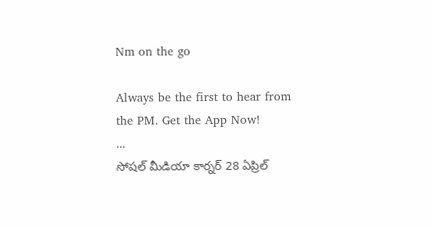Nm on the go

Always be the first to hear from the PM. Get the App Now!
...
సోషల్ మీడియా కార్నర్ 28 ఏప్రిల్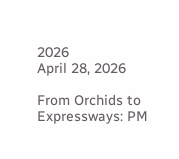2026
April 28, 2026

From Orchids to Expressways: PM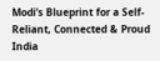Modi’s Blueprint for a Self-Reliant, Connected & Proud India